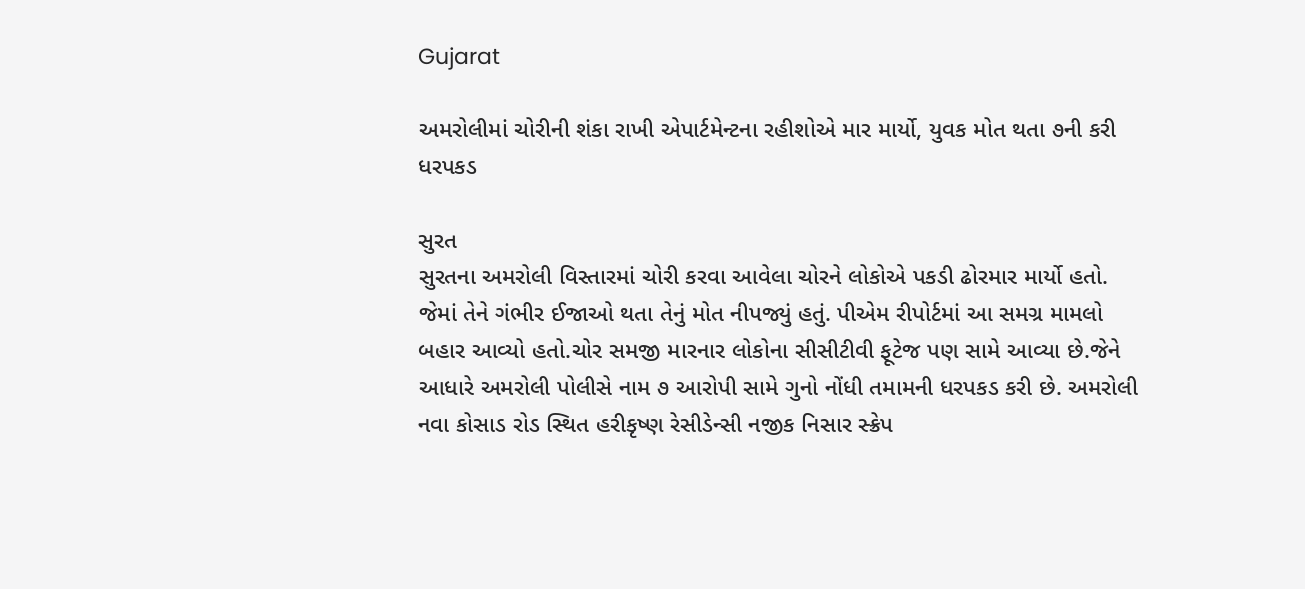Gujarat

અમરોલીમાં ચોરીની શંકા રાખી એપાર્ટમેન્ટના રહીશોએ માર માર્યો, યુવક મોત થતા ૭ની કરી ધરપકડ

સુરત
સુરતના અમરોલી વિસ્તારમાં ચોરી કરવા આવેલા ચોરને લોકોએ પકડી ઢોરમાર માર્યો હતો. જેમાં તેને ગંભીર ઈજાઓ થતા તેનું મોત નીપજ્યું હતું. પીએમ રીપોર્ટમાં આ સમગ્ર મામલો બહાર આવ્યો હતો.ચોર સમજી મારનાર લોકોના સીસીટીવી ફૂટેજ પણ સામે આવ્યા છે.જેને આધારે અમરોલી પોલીસે નામ ૭ આરોપી સામે ગુનો નોંધી તમામની ધરપકડ કરી છે. અમરોલી નવા કોસાડ રોડ સ્થિત હરીકૃષ્ણ રેસીડેન્સી નજીક નિસાર સ્ક્રેપ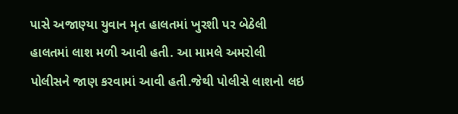પાસે અજાણ્યા યુવાન મૃત હાલતમાં ખુરશી પર બેઠેલી હાલતમાં લાશ મળી આવી હતી. આ મામલે અમરોલી પોલીસને જાણ કરવામાં આવી હતી.જેથી પોલીસે લાશનો લઇ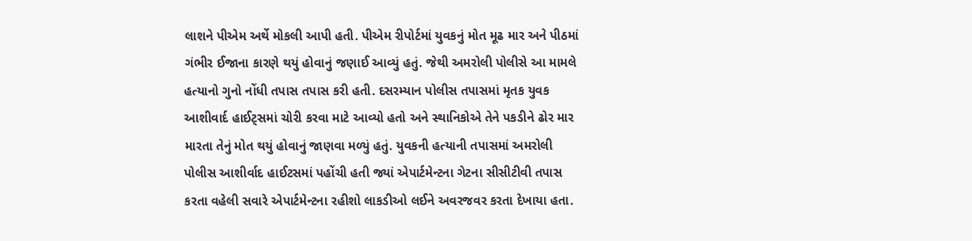લાશને પીએમ અર્થે મોકલી આપી હતી. પીએમ રીપોર્ટમાં યુવકનું મોત મૂઢ માર અને પીઠમાં ગંભીર ઈજાના કારણે થયું હોવાનું જણાઈ આવ્યું હતું. જેથી અમરોલી પોલીસે આ મામલે હત્યાનો ગુનો નોંધી તપાસ તપાસ કરી હતી. દસરમ્યાન પોલીસ તપાસમાં મૃતક યુવક આશીવાર્દ હાઈટ્‌સમાં ચોરી કરવા માટે આવ્યો હતો અને સ્થાનિકોએ તેને પકડીને ઢોર માર મારતા તેનું મોત થયું હોવાનું જાણવા મળ્યું હતું. યુવકની હત્યાની તપાસમાં અમરોલી પોલીસ આશીર્વાદ હાઈટસમાં પહોંચી હતી જ્યાં એપાર્ટમેન્ટના ગેટના સીસીટીવી તપાસ કરતા વહેલી સવારે એપાર્ટમેન્ટના રહીશો લાકડીઓ લઈને અવરજવર કરતા દેખાયા હતા.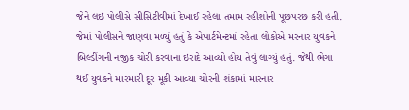જેને લઇ પોલીસે સીસિટીવીમાં દેખાઈ રહેલા તમામ રહીશોની પૂછપરછ કરી હતી. જેમાં પોલીસને જાણવા મળ્યું હતું કે એપાર્ટમેન્ટમાં રહેતા લોકોએ મરનાર યુવકને બિલ્ડીંગની નજીક ચોરી કરવાના ઇરાદે આવ્યો હોય તેવું લાગ્યું હતું. જેથી ભેગા થઈ યુવકને મારમારી દૂર મૂકી આવ્યા ચોરની શંકામાં મારનાર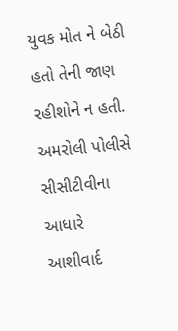યુવક મોત ને બેઠી હતો તેની જાણ રહીશોને ન હતી. અમરોલી પોલીસે સીસીટીવીના આધારે આશીવાર્દ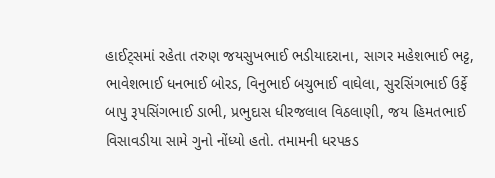હાઈટ્‌સમાં રહેતા તરુણ જયસુખભાઈ ભડીયાદરાના, સાગર મહેશભાઈ ભટ્ટ, ભાવેશભાઈ ધનભાઈ બોરડ, વિનુભાઈ બચુભાઈ વાઘેલા, સુરસિંગભાઈ ઉર્ફે બાપુ રૂપસિંગભાઈ ડાભી, પ્રભુદાસ ધીરજલાલ વિઠલાણી, જય હિમતભાઈ વિસાવડીયા સામે ગુનો નોંધ્યો હતો. તમામની ધરપકડ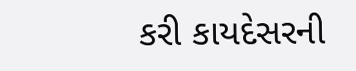કરી કાયદેસરની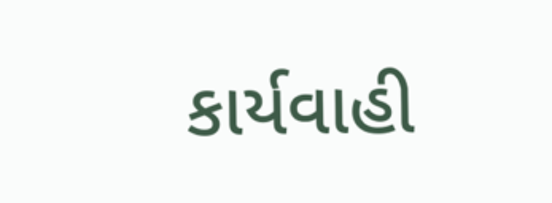કાર્યવાહી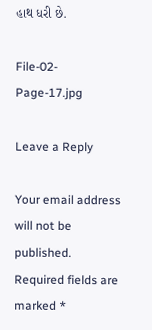હાથ ધરી છે.

File-02-Page-17.jpg

Leave a Reply

Your email address will not be published. Required fields are marked *